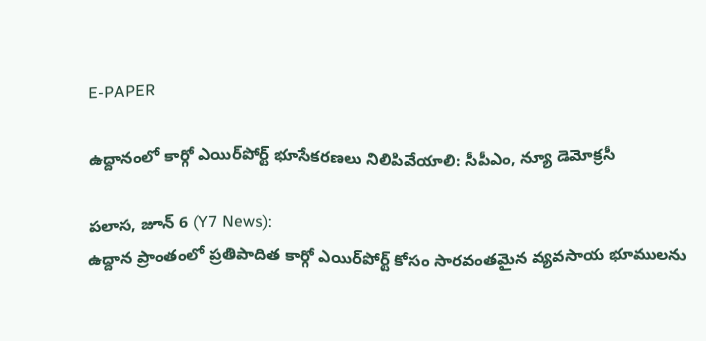E-PAPER

ఉద్దానంలో కార్గో ఎయిర్‌పోర్ట్ భూసేకరణలు నిలిపివేయాలి: సీపీఎం, న్యూ డెమోక్రసీ

పలాస, జూన్ 6 (Y7 News):
ఉద్దాన ప్రాంతంలో ప్రతిపాదిత కార్గో ఎయిర్‌పోర్ట్ కోసం సారవంతమైన వ్యవసాయ భూములను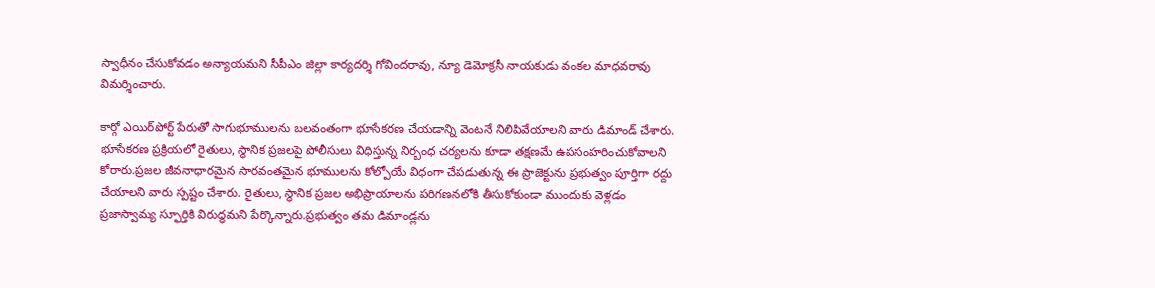స్వాధీనం చేసుకోవడం అన్యాయమని సీపీఎం జిల్లా కార్యదర్శి గోవిందరావు, న్యూ డెమోక్రసీ నాయకుడు వంకల మాధవరావు విమర్శించారు.

కార్గో ఎయిర్‌పోర్ట్ పేరుతో సాగుభూములను బలవంతంగా భూసేకరణ చేయడాన్ని వెంటనే నిలిపివేయాలని వారు డిమాండ్ చేశారు. భూసేకరణ ప్రక్రియలో రైతులు, స్థానిక ప్రజలపై పోలీసులు విధిస్తున్న నిర్బంధ చర్యలను కూడా తక్షణమే ఉపసంహరించుకోవాలని కోరారు.ప్రజల జీవనాధారమైన సారవంతమైన భూములను కోల్పోయే విధంగా చేపడుతున్న ఈ ప్రాజెక్టును ప్రభుత్వం పూర్తిగా రద్దు చేయాలని వారు స్పష్టం చేశారు. రైతులు, స్థానిక ప్రజల అభిప్రాయాలను పరిగణనలోకి తీసుకోకుండా ముందుకు వెళ్లడం ప్రజాస్వామ్య స్ఫూర్తికి విరుద్ధమని పేర్కొన్నారు.ప్రభుత్వం తమ డిమాండ్లను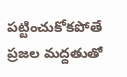పట్టించుకోకపోతే ప్రజల మద్దతుతో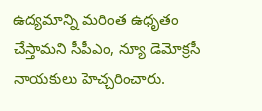ఉద్యమాన్ని మరింత ఉధృతం చేస్తామని సీపీఎం, న్యూ డెమోక్రసీ నాయకులు హెచ్చరించారు.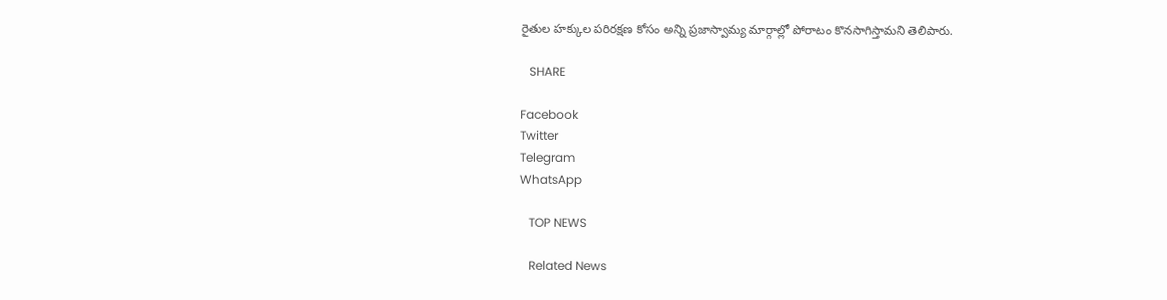రైతుల హక్కుల పరిరక్షణ కోసం అన్ని ప్రజాస్వామ్య మార్గాల్లో పోరాటం కొనసాగిస్తామని తెలిపారు.

   SHARE

Facebook
Twitter
Telegram
WhatsApp

   TOP NEWS

   Related News